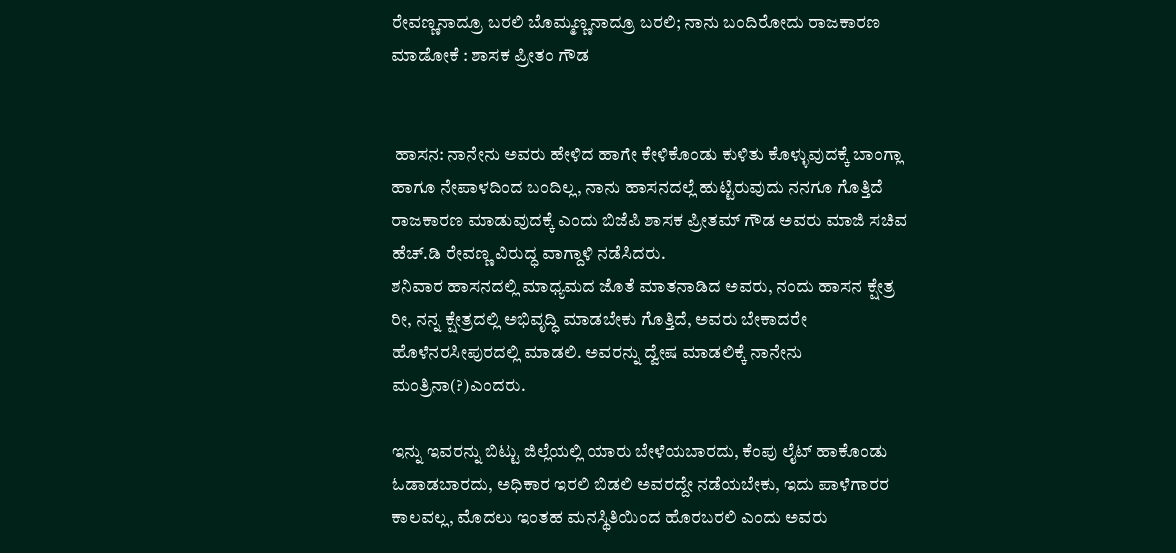ರೇವಣ್ಣನಾದ್ರೂ ಬರಲಿ ಬೊಮ್ಮಣ್ಣನಾದ್ರೂ ಬರಲಿ; ನಾನು ಬಂದಿರೋದು ರಾಜಕಾರಣ ಮಾಡೋಕೆ : ಶಾಸಕ ಪ್ರೀತಂ ಗೌಡ


 ಹಾಸನ: ನಾನೇನು ಅವರು ಹೇಳಿದ ಹಾಗೇ ಕೇಳಿಕೊಂಡು ಕುಳಿತು ಕೊಳ್ಳುವುದಕ್ಕೆ ಬಾಂಗ್ಲಾ ಹಾಗೂ ನೇಪಾಳದಿಂದ ಬಂದಿಲ್ಲ, ನಾನು ಹಾಸನದಲ್ಲೆ ಹುಟ್ಟಿರುವುದು ನನಗೂ ಗೊತ್ತಿದೆ ರಾಜಕಾರಣ ಮಾಡುವುದಕ್ಕೆ ಎಂದು ಬಿಜೆಪಿ ಶಾಸಕ ಪ್ರೀತಮ್ ಗೌಡ ಅವರು ಮಾಜಿ ಸಚಿವ ಹೆಚ್.ಡಿ ರೇವಣ್ಣ ವಿರುದ್ಧ ವಾಗ್ದಾಳಿ ನಡೆಸಿದರು.
ಶನಿವಾರ ಹಾಸನದಲ್ಲಿ ಮಾಧ್ಯಮದ ಜೊತೆ ಮಾತನಾಡಿದ ಅವರು, ನಂದು ಹಾಸನ ಕ್ಷೇತ್ರ ರೀ, ನನ್ನ ಕ್ಷೇತ್ರದಲ್ಲಿ ಅಭಿವೃದ್ಧಿ ಮಾಡಬೇಕು ಗೊತ್ತಿದೆ, ಅವರು ಬೇಕಾದರೇ ಹೊಳೆನರಸೀಪುರದಲ್ಲಿ ಮಾಡಲಿ. ಅವರನ್ನು ದ್ವೇಷ ಮಾಡಲಿಕ್ಕೆ ನಾನೇನು ಮಂತ್ರಿನಾ(?)ಎಂದರು.

ಇನ್ನು ಇವರನ್ನು ಬಿಟ್ಟು ಜಿಲ್ಲೆಯಲ್ಲಿ ಯಾರು ಬೇಳೆಯಬಾರದು, ಕೆಂಪು ಲೈಟ್ ಹಾಕೊಂಡು ಓಡಾಡಬಾರದು, ಅಧಿಕಾರ ಇರಲಿ ಬಿಡಲಿ ಅವರದ್ದೇ ನಡೆಯಬೇಕು, ಇದು ಪಾಳೆಗಾರರ ಕಾಲವಲ್ಲ, ಮೊದಲು ಇಂತಹ ಮನಸ್ಥಿತಿಯಿಂದ ಹೊರಬರಲಿ ಎಂದು ಅವರು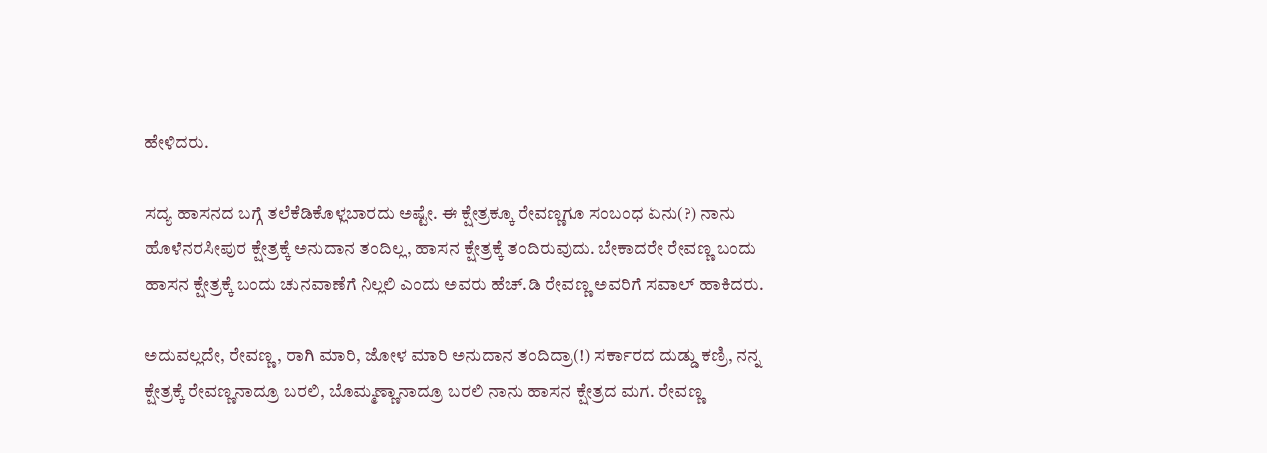ಹೇಳಿದರು.

ಸದ್ಯ ಹಾಸನದ ಬಗ್ಗೆ ತಲೆಕೆಡಿಕೊಳ್ಲಬಾರದು ಅಷ್ಟೇ. ಈ ಕ್ಷೇತ್ರಕ್ಕೂ ರೇವಣ್ಣಗೂ ಸಂಬಂಧ ಏನು(?) ನಾನು ಹೊಳೆನರಸೀಪುರ ಕ್ಷೇತ್ರಕ್ಕೆ ಅನುದಾನ ತಂದಿಲ್ಲ, ಹಾಸನ ಕ್ಷೇತ್ರಕ್ಕೆ ತಂದಿರುವುದು. ಬೇಕಾದರೇ ರೇವಣ್ಣ ಬಂದು ಹಾಸನ ಕ್ಷೇತ್ರಕ್ಕೆ ಬಂದು ಚುನವಾಣೆಗೆ ನಿಲ್ಲಲಿ ಎಂದು ಅವರು ಹೆಚ್.ಡಿ ರೇವಣ್ಣ ಅವರಿಗೆ ಸವಾಲ್ ಹಾಕಿದರು.

ಅದುವಲ್ಲದೇ, ರೇವಣ್ಣ, ರಾಗಿ ಮಾರಿ, ಜೋಳ ಮಾರಿ ಅನುದಾನ ತಂದಿದ್ರಾ(!) ಸರ್ಕಾರದ ದುಡ್ಡು ಕಣ್ರಿ, ನನ್ನ ಕ್ಷೇತ್ರಕ್ಕೆ ರೇವಣ್ಣನಾದ್ರೂ ಬರಲಿ, ಬೊಮ್ಮಣ್ಣಾನಾದ್ರೂ ಬರಲಿ ನಾನು ಹಾಸನ ಕ್ಷೇತ್ರದ ಮಗ. ರೇವಣ್ಣ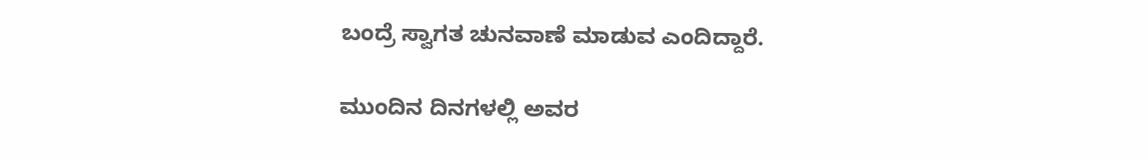ಬಂದ್ರೆ ಸ್ವಾಗತ ಚುನವಾಣೆ ಮಾಡುವ ಎಂದಿದ್ದಾರೆ.

ಮುಂದಿನ ದಿನಗಳಲ್ಲಿ ಅವರ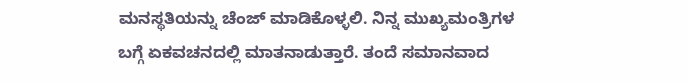ಮನಸ್ಥತಿಯನ್ನು ಚೆಂಜ್ ಮಾಡಿಕೊಳ್ಳಲಿ. ನಿನ್ನ ಮುಖ್ಯಮಂತ್ರಿಗಳ ಬಗ್ಗೆ ಏಕವಚನದಲ್ಲಿ ಮಾತನಾಡುತ್ತಾರೆ. ತಂದೆ ಸಮಾನವಾದ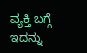ವ್ಯಕ್ತಿ ಬಗ್ಗೆ ಇದನ್ನು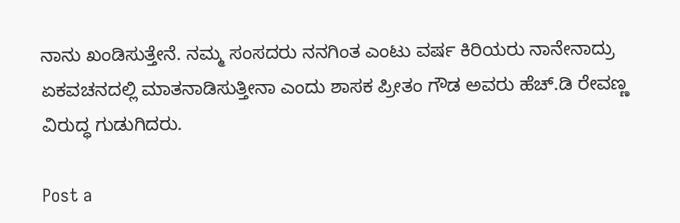ನಾನು ಖಂಡಿಸುತ್ತೇನೆ. ನಮ್ಮ ಸಂಸದರು ನನಗಿಂತ ಎಂಟು ವರ್ಷ ಕಿರಿಯರು ನಾನೇನಾದ್ರು ಏಕವಚನದಲ್ಲಿ ಮಾತನಾಡಿಸುತ್ತೀನಾ ಎಂದು ಶಾಸಕ ಪ್ರೀತಂ ಗೌಡ ಅವರು ಹೆಚ್.ಡಿ ರೇವಣ್ಣ ವಿರುದ್ಧ ಗುಡುಗಿದರು.

Post a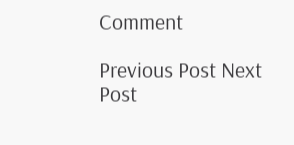Comment

Previous Post Next Post